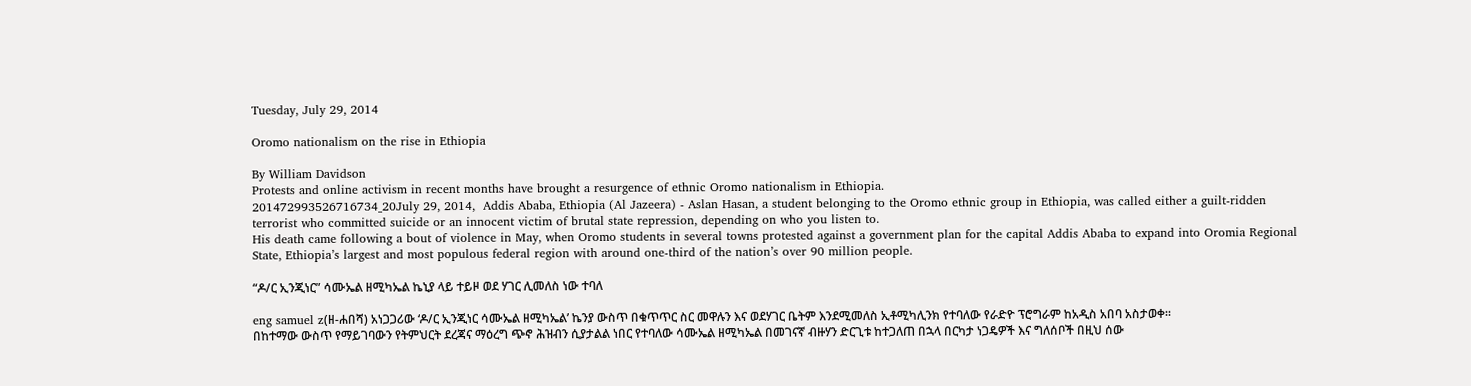Tuesday, July 29, 2014

Oromo nationalism on the rise in Ethiopia

By William Davidson
Protests and online activism in recent months have brought a resurgence of ethnic Oromo nationalism in Ethiopia.
201472993526716734_20July 29, 2014,  Addis Ababa, Ethiopia (Al Jazeera) - Aslan Hasan, a student belonging to the Oromo ethnic group in Ethiopia, was called either a guilt-ridden terrorist who committed suicide or an innocent victim of brutal state repression, depending on who you listen to.
His death came following a bout of violence in May, when Oromo students in several towns protested against a government plan for the capital Addis Ababa to expand into Oromia Regional State, Ethiopia’s largest and most populous federal region with around one-third of the nation’s over 90 million people.

“ዶ/ር ኢንጂነር” ሳሙኤል ዘሚካኤል ኬኒያ ላይ ተይዞ ወደ ሃገር ሊመለስ ነው ተባለ

eng samuel z(ዘ-ሐበሻ) አነጋጋሪው ‘ዶ/ር ኢንጂነር ሳሙኤል ዘሚካኤል’ ኬንያ ውስጥ በቁጥጥር ስር መዋሉን እና ወደሃገር ቤትም እንደሚመለስ ኢቶሚካሊንክ የተባለው የራድዮ ፕሮግራም ከአዲስ አበባ አስታወቀ።
በከተማው ውስጥ የማይገባውን የትምህርት ደረጃና ማዕረግ ጭኖ ሕዝብን ሲያታልል ነበር የተባለው ሳሙኤል ዘሚካኤል በመገናኛ ብዙሃን ድርጊቱ ከተጋለጠ በኋላ በርካታ ነጋዴዎች እና ግለሰቦች በዚህ ሰው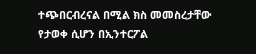ተጭበርብረናል በሚል ክስ መመስረታቸው የታወቀ ሲሆን በኢንተርፖል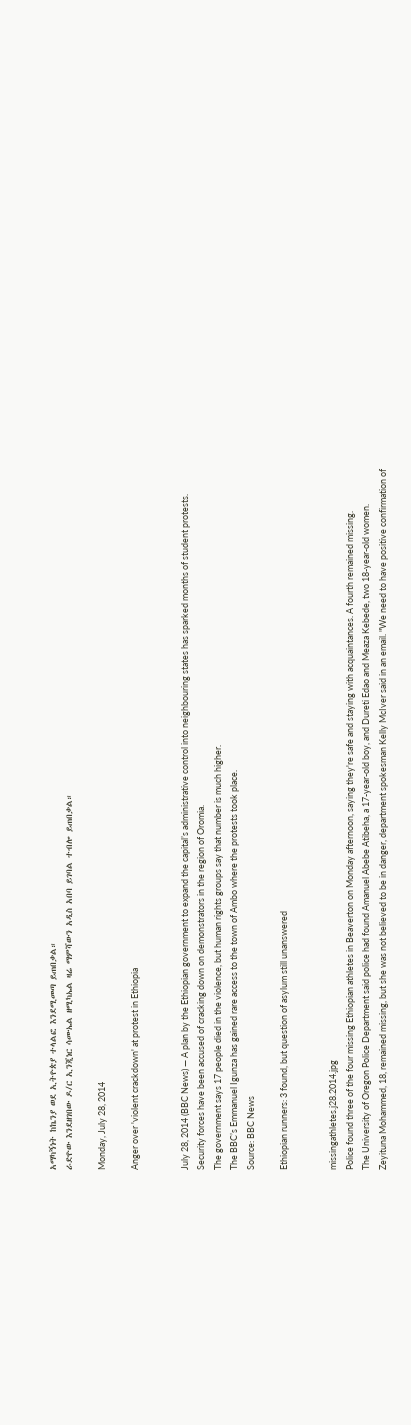አማካኝነት ከኬንያ ወደ ኢትዮጵያ ተላልፎ እንደሚመጣ ይጠበቃል።
ራድዮው እንደዘገበው ዶ/ር ኢንጂነር ሳሙኤል ዘሚካኤል ዛሬ ማምሻውን አዲስ አበባ ይገባል ተብሎ ይጠበቃል።

Monday, July 28, 2014

Anger over 'violent crackdown' at protest in Ethiopia


July 28, 2014 (BBC News) — A plan by the Ethiopian government to expand the capital’s administrative control into neighbouring states has sparked months of student protests.
Security forces have been accused of cracking down on demonstrators in the region of Oromia.
The government says 17 people died in the violence, but human rights groups say that number is much higher.
The BBC’s Emmanuel Igunza has gained rare access to the town of Ambo where the protests took place.
Source: BBC News

Ethiopian runners: 3 found, but question of asylum still unanswered


missingathletes.j28.2014.jpg
Police found three of the four missing Ethiopian athletes in Beaverton on Monday afternoon, saying they're safe and staying with acquaintances. A fourth remained missing.
The University of Oregon Police Department said police had found Amanuel Abebe Atibeha, a 17-year-old boy, and Dureti Edao and Meaza Kebede, two 18-year-old women.
Zeyituna Mohammed, 18, remained missing, but she was not believed to be in danger, department spokesman Kelly McIver said in an email. "We need to have positive confirmation of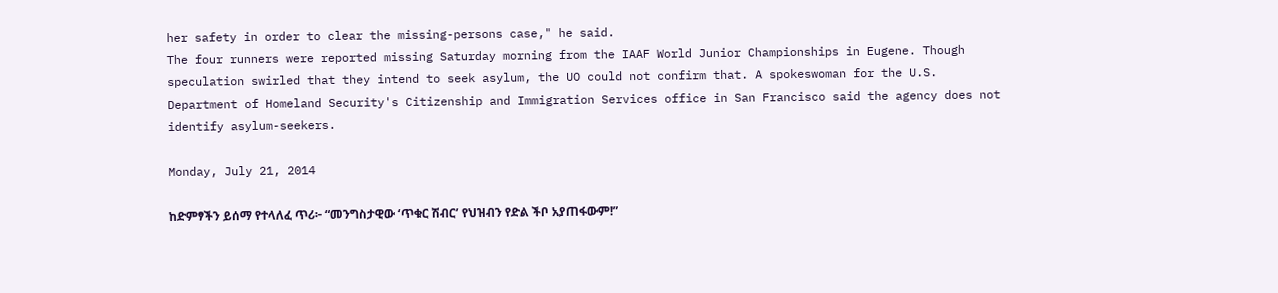her safety in order to clear the missing-persons case," he said.
The four runners were reported missing Saturday morning from the IAAF World Junior Championships in Eugene. Though speculation swirled that they intend to seek asylum, the UO could not confirm that. A spokeswoman for the U.S. Department of Homeland Security's Citizenship and Immigration Services office in San Francisco said the agency does not identify asylum-seekers.

Monday, July 21, 2014

ከድምፃችን ይሰማ የተላለፈ ጥሪ፦ “መንግስታዊው ‘ጥቁር ሽብር’ የህዝብን የድል ችቦ አያጠፋውም!”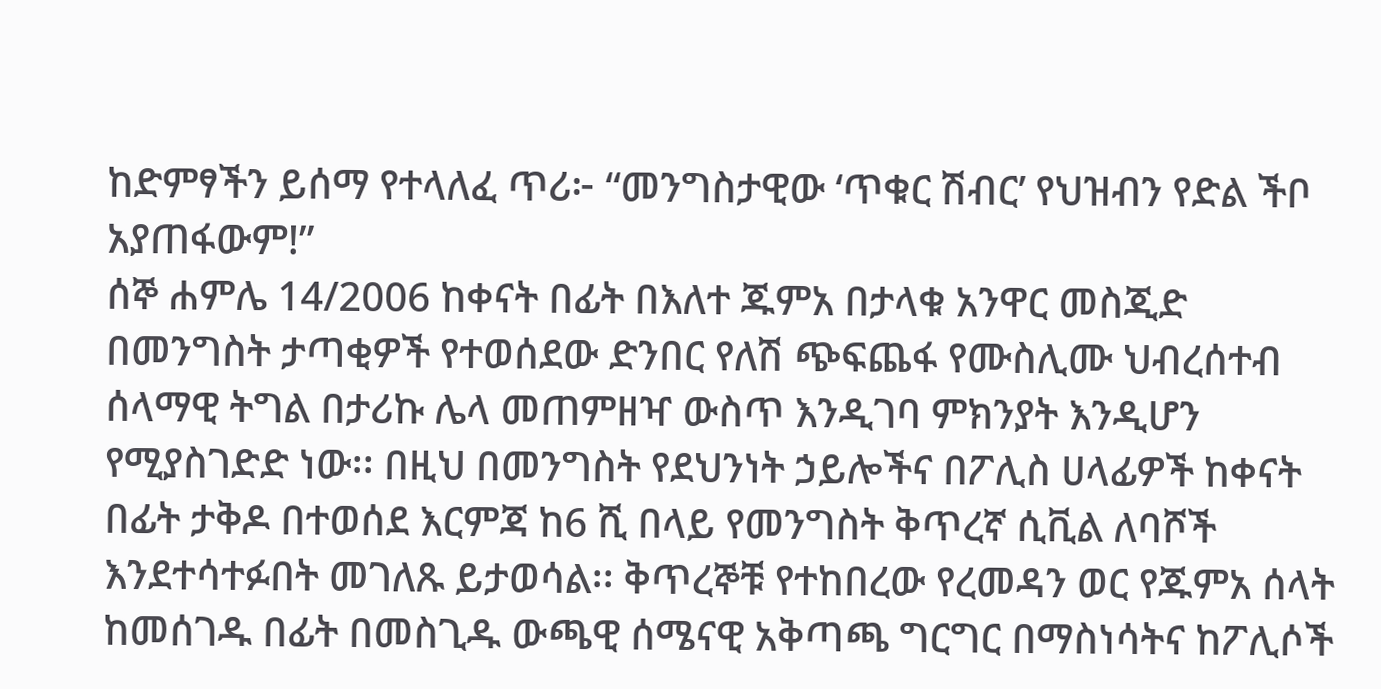ከድምፃችን ይሰማ የተላለፈ ጥሪ፦ “መንግስታዊው ‘ጥቁር ሽብር’ የህዝብን የድል ችቦ አያጠፋውም!”
ሰኞ ሐምሌ 14/2006 ከቀናት በፊት በእለተ ጁምአ በታላቁ አንዋር መስጂድ በመንግስት ታጣቂዎች የተወሰደው ድንበር የለሽ ጭፍጨፋ የሙስሊሙ ህብረሰተብ ሰላማዊ ትግል በታሪኩ ሌላ መጠምዘዣ ውስጥ እንዲገባ ምክንያት እንዲሆን የሚያስገድድ ነው፡፡ በዚህ በመንግስት የደህንነት ኃይሎችና በፖሊስ ሀላፊዎች ከቀናት በፊት ታቅዶ በተወሰደ እርምጃ ከ6 ሺ በላይ የመንግስት ቅጥረኛ ሲቪል ለባሾች እንደተሳተፉበት መገለጹ ይታወሳል፡፡ ቅጥረኞቹ የተከበረው የረመዳን ወር የጁምአ ሰላት ከመሰገዱ በፊት በመስጊዱ ውጫዊ ሰሜናዊ አቅጣጫ ግርግር በማስነሳትና ከፖሊሶች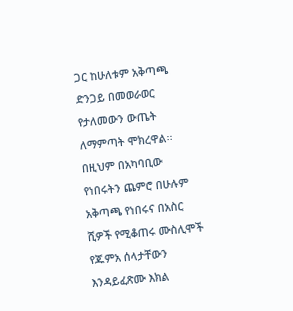ጋር ከሁለቱም አቅጣጫ ድንጋይ በመወራወር የታለመውን ውጤት ለማምጣት ሞክረዋል፡፡ በዚህም በአካባቢው የነበሩትን ጨምሮ በሁሉም አቅጣጫ የነበሩና በአስር ሺዎች የሚቆጠሩ ሙስሊሞች የጁምአ ሰላታቸውን እንዳይፈጽሙ እክል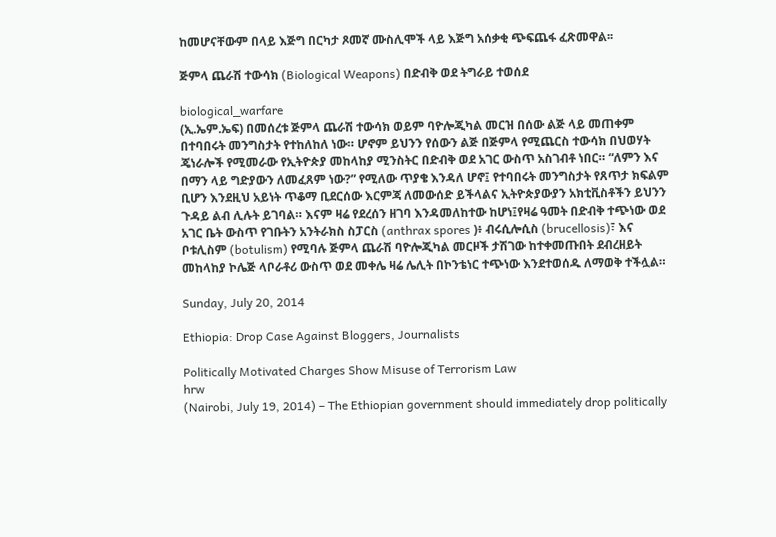ከመሆናቸውም በላይ እጅግ በርካታ ጾመኛ ሙስሊሞች ላይ እጅግ አሰቃቂ ጭፍጨፋ ፈጽመዋል፡፡

ጅምላ ጨራሽ ተውሳክ (Biological Weapons) በድብቅ ወደ ትግራይ ተወሰደ

biological_warfare
(ኢ.ኤም.ኤፍ) በመሰረቱ ጅምላ ጨራሽ ተውሳክ ወይም ባዮሎጂካል መርዝ በሰው ልጅ ላይ መጠቀም በተባበሩት መንግስታት የተከለከለ ነው። ሆኖም ይህንን የሰውን ልጅ በጅምላ የሚጨርስ ተውሳክ በህወሃት ጄነራሎች የሚመራው የኢትዮጵያ መከላከያ ሚንስትር በድብቅ ወደ አገር ውስጥ አስገብቶ ነበር። “ለምን እና በማን ላይ ግድያውን ለመፈጸም ነው?” የሚለው ጥያቄ እንዳለ ሆኖ፤ የተባበሩት መንግስታት የጸጥታ ክፍልም ቢሆን እንደዚህ አይነት ጥቆማ ቢደርሰው እርምጃ ለመውሰድ ይችላልና ኢትዮጵያውያን አክቲቪስቶችን ይህንን ጉዳይ ልብ ሊሉት ይገባል። እናም ዛሬ የደረሰን ዘገባ እንዳመለከተው ከሆነ፤የዛሬ ዓመት በድብቅ ተጭነው ወደ አገር ቤት ውስጥ የገቡትን አንትራክስ ስፓርስ (anthrax spores )፥ ብሩሲሎሲስ (brucellosis)፣ እና ቦቱሊስም (botulism) የሚባሉ ጅምላ ጨራሽ ባዮሎጂካል መርዞች ታሽገው ከተቀመጡበት ደብረዘይት መከላከያ ኮሌጅ ላቦራቶሪ ውስጥ ወደ መቀሌ ዛሬ ሌሊት በኮንቴነር ተጭነው እንደተወሰዱ ለማወቅ ተችሏል።

Sunday, July 20, 2014

Ethiopia: Drop Case Against Bloggers, Journalists

Politically Motivated Charges Show Misuse of Terrorism Law
hrw
(Nairobi, July 19, 2014) – The Ethiopian government should immediately drop politically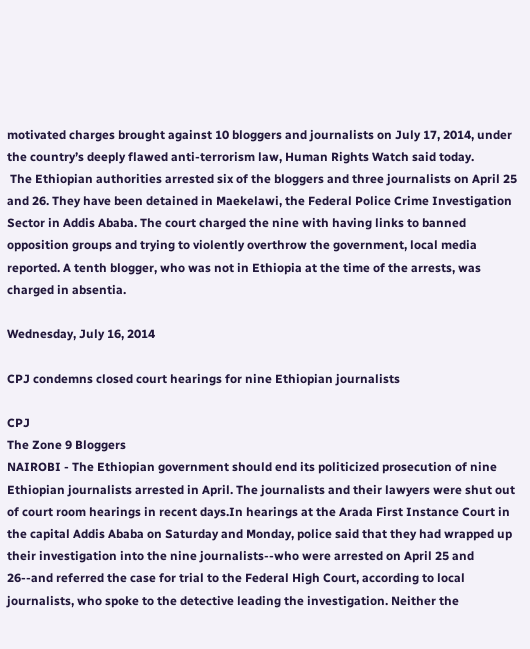motivated charges brought against 10 bloggers and journalists on July 17, 2014, under the country’s deeply flawed anti-terrorism law, Human Rights Watch said today.
 The Ethiopian authorities arrested six of the bloggers and three journalists on April 25 and 26. They have been detained in Maekelawi, the Federal Police Crime Investigation Sector in Addis Ababa. The court charged the nine with having links to banned opposition groups and trying to violently overthrow the government, local media reported. A tenth blogger, who was not in Ethiopia at the time of the arrests, was charged in absentia.

Wednesday, July 16, 2014

CPJ condemns closed court hearings for nine Ethiopian journalists

CPJ
The Zone 9 Bloggers
NAIROBI - The Ethiopian government should end its politicized prosecution of nine Ethiopian journalists arrested in April. The journalists and their lawyers were shut out of court room hearings in recent days.In hearings at the Arada First Instance Court in the capital Addis Ababa on Saturday and Monday, police said that they had wrapped up their investigation into the nine journalists--who were arrested on April 25 and 26--and referred the case for trial to the Federal High Court, according to local journalists, who spoke to the detective leading the investigation. Neither the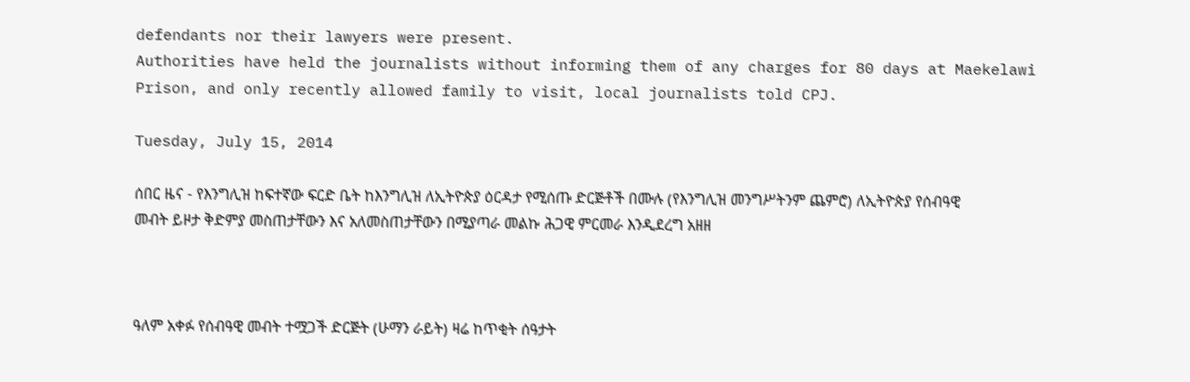defendants nor their lawyers were present.
Authorities have held the journalists without informing them of any charges for 80 days at Maekelawi Prison, and only recently allowed family to visit, local journalists told CPJ.

Tuesday, July 15, 2014

ሰበር ዜና - የእንግሊዝ ከፍተኛው ፍርድ ቤት ከእንግሊዝ ለኢትዮጵያ ዕርዳታ የሚሰጡ ድርጅቶች በሙሉ (የእንግሊዝ መንግሥትንም ጨምሮ) ለኢትዮጵያ የሰብዓዊ መብት ይዞታ ቅድምያ መስጠታቸውን እና አለመስጠታቸውን በሚያጣራ መልኩ ሕጋዊ ምርመራ እንዲደረግ አዘዘ



ዓለም አቀፉ የሰብዓዊ መብት ተሟጋች ድርጅት (ሁማን ራይት) ዛሬ ከጥቂት ሰዓታት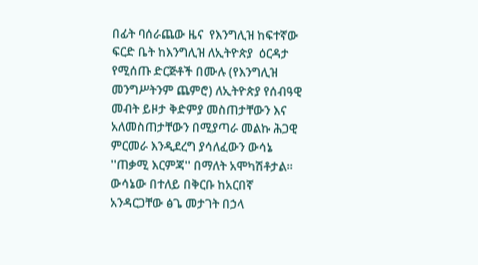በፊት ባሰራጨው ዜና  የእንግሊዝ ከፍተኛው ፍርድ ቤት ከእንግሊዝ ለኢትዮጵያ  ዕርዳታ የሚሰጡ ድርጅቶች በሙሉ (የእንግሊዝ መንግሥትንም ጨምሮ) ለኢትዮጵያ የሰብዓዊ  መብት ይዞታ ቅድምያ መስጠታቸውን እና አለመስጠታቸውን በሚያጣራ መልኩ ሕጋዊ ምርመራ እንዲደረግ ያሳለፈውን ውሳኔ  ''ጠቃሚ እርምጃ'' በማለት አሞካሽቶታል።
ውሳኔው በተለይ በቅርቡ ከአርበኛ አንዳርጋቸው ፅጌ መታገት በኃላ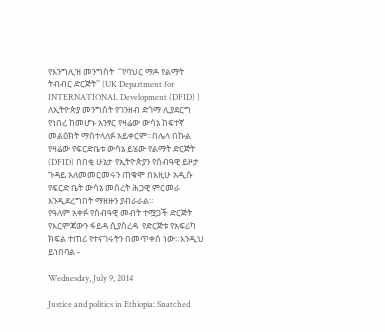የእንግሊዝ መንግስት  ''የባህር ማዶ የልማት ትብብር ድርጅት'' (UK Department for INTERNATIONAL Development (DFID) ) ለኢትዮጵያ መንግስት የገንዘብ ድጎማ ሊያደርግ የነበረ ከመሆኑ አንፃር የዛሬው ውሳኔ ከፍተኛ መልዕክት ማስተላለፉ አይቀርም።በሌላ በኩል የዛሬው የፍርድቤቱ ውሳኔ ይሄው የልማት ድርጅት (DFID) በበቂ ሁኔታ የኢትዮጵያን የሰብዓዊ ይዞታ ጉዳይ አለመመርመሩን ጠቁሞ በእዚሁ አዲሱ የፍርድ ቤት ውሳኔ መሰረት ሕጋዊ ምርመራ እንዲደረግበት ማዘዙን ያብራራል።
የዓለም አቀፉ የሰብዓዊ መብት ተሟጋች ድርጅት የእርምጃውን ፋይዳ ሲያስረዳ  የድርጅቱ የአፍሪካ ክፍል ተጠሪ የተናገሩትን በመጥቀስ ነው።እንዲህ ይነበባል -

Wednesday, July 9, 2014

Justice and politics in Ethiopia: Snatched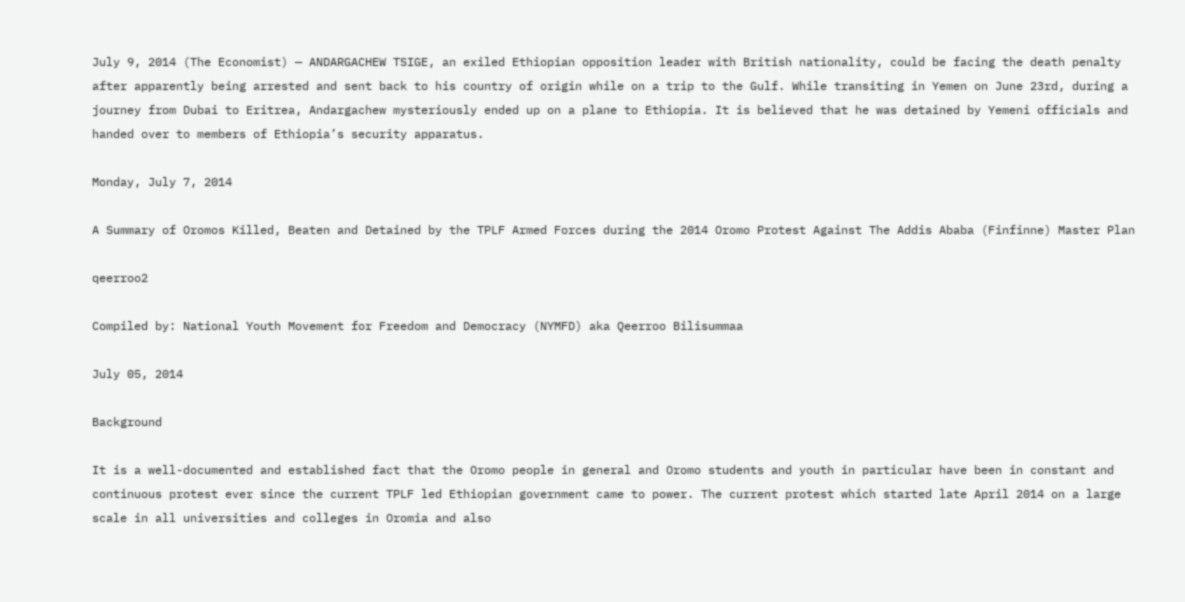July 9, 2014 (The Economist) — ANDARGACHEW TSIGE, an exiled Ethiopian opposition leader with British nationality, could be facing the death penalty after apparently being arrested and sent back to his country of origin while on a trip to the Gulf. While transiting in Yemen on June 23rd, during a journey from Dubai to Eritrea, Andargachew mysteriously ended up on a plane to Ethiopia. It is believed that he was detained by Yemeni officials and handed over to members of Ethiopia’s security apparatus.

Monday, July 7, 2014

A Summary of Oromos Killed, Beaten and Detained by the TPLF Armed Forces during the 2014 Oromo Protest Against The Addis Ababa (Finfinne) Master Plan

qeerroo2

Compiled by: National Youth Movement for Freedom and Democracy (NYMFD) aka Qeerroo Bilisummaa

July 05, 2014

Background

It is a well-documented and established fact that the Oromo people in general and Oromo students and youth in particular have been in constant and continuous protest ever since the current TPLF led Ethiopian government came to power. The current protest which started late April 2014 on a large scale in all universities and colleges in Oromia and also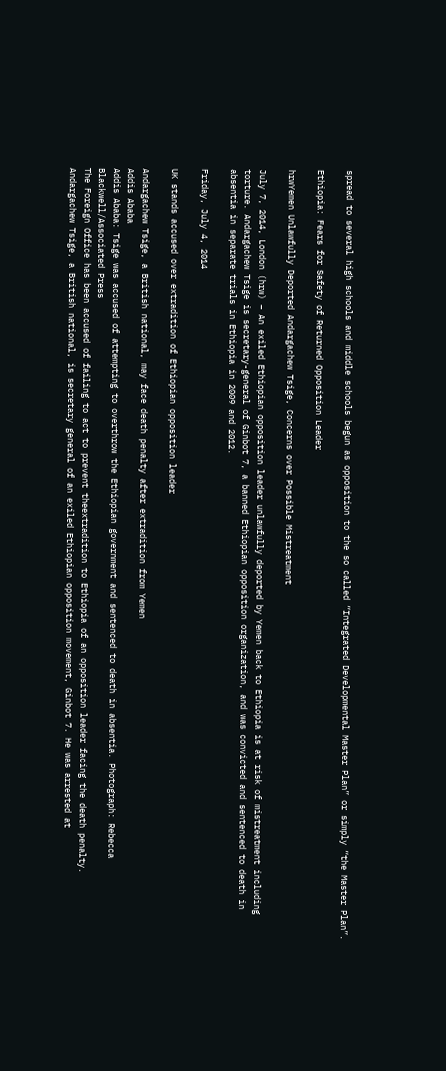spread to several high schools and middle schools begun as opposition to the so called “Integrated Developmental Master Plan” or simply “the Master Plan”.

Ethiopia: Fears for Safety of Returned Opposition Leader

hrwYemen Unlawfully Deported Andargachew Tsige, Concerns over Possible Mistreatment

July 7, 2014, London (hrw) – An exiled Ethiopian opposition leader unlawfully deported by Yemen back to Ethiopia is at risk of mistreatment including torture. Andargachew Tsige is secretary-general of Ginbot 7, a banned Ethiopian opposition organization, and was convicted and sentenced to death in absentia in separate trials in Ethiopia in 2009 and 2012.

Friday, July 4, 2014

UK stands accused over extradition of Ethiopian opposition leader

Andargachew Tsige, a British national, may face death penalty after extradition from Yemen
Addis Ababa
Addis Ababa: Tsige was accused of attempting to overthrow the Ethiopian government and sentenced to death in absentia. Photograph: Rebecca Blackwell/Associated Press
The Foreign Office has been accused of failing to act to prevent theextradition to Ethiopia of an opposition leader facing the death penalty.
Andargachew Tsige, a British national, is secretary general of an exiled Ethiopian opposition movement, Ginbot 7. He was arrested at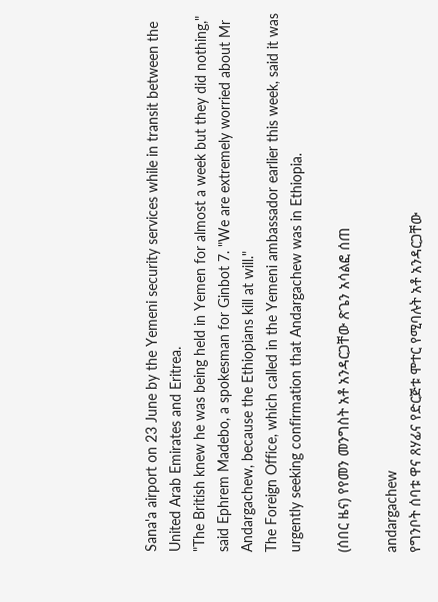Sana'a airport on 23 June by the Yemeni security services while in transit between the United Arab Emirates and Eritrea.
"The British knew he was being held in Yemen for almost a week but they did nothing," said Ephrem Madebo, a spokesman for Ginbot 7. "We are extremely worried about Mr Andargachew, because the Ethiopians kill at will."
The Foreign Office, which called in the Yemeni ambassador earlier this week, said it was urgently seeking confirmation that Andargachew was in Ethiopia.

(ሰበር ዜና) የየመን መንግስት አቶ አንዳርጋቸው ጽጌን አሳልፎ ሰጠ

andargachew
የግንቦት ሰባቱ ዋና ጸሃፊና የድርጅቱ ሞተር የሚባሉት አቶ አንዳርጋቸው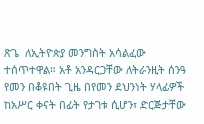ጽጌ  ለኢትዮጵያ መንግስት አሳልፈው ተሰጥተዋል። አቶ አንዳርጋቸው ለትራንዚት ሰንዓ የመን በቆዩበት ጊዜ በየመን ደህንነት ሃላፊዎች  ከአሥር ቀናት በፊት የታገቱ ሲሆን፣ ድርጅታቸው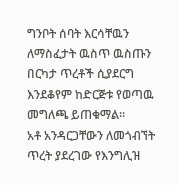ግንቦት ሰባት እርሳቸዉን ለማስፈታት ዉስጥ ዉስጡን በርካታ ጥረቶች ሲያደርግ እንደቆየም ከድርጅቱ የወጣዉ መግለጫ ይጠቁማል።
አቶ አንዳርጋቸውን ለመጎብኘት ጥረት ያደረገው የእንግሊዝ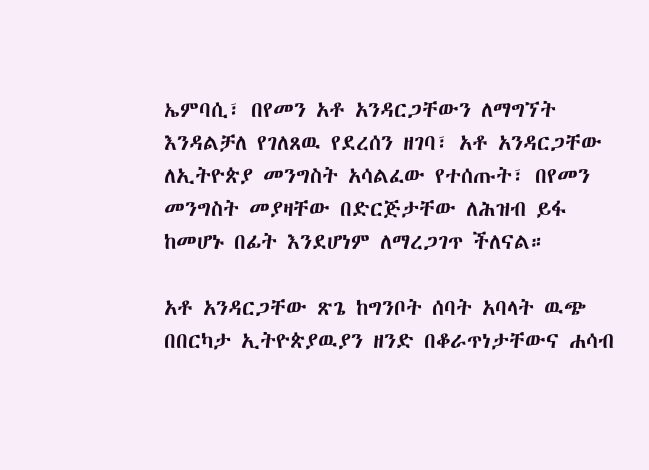ኤምባሲ፣ በየመን አቶ አንዳርጋቸውን ለማግኘት እንዳልቻለ የገለጸዉ የደረሰን ዘገባ፣ አቶ አንዳርጋቸው ለኢትዮጵያ መንግስት አሳልፈው የተሰጡት፣ በየመን መንግስት መያዛቸው በድርጅታቸው ለሕዝብ ይፋ ከመሆኑ በፊት እንደሆነም ለማረጋገጥ ችለናል።

አቶ አንዳርጋቸው ጽጌ ከግንቦት ሰባት አባላት ዉጭ በበርካታ ኢትዮጵያዉያን ዘንድ በቆራጥነታቸውና ሐሳብ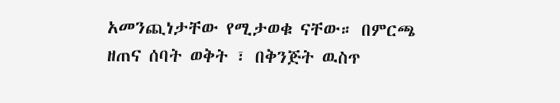አመንጪነታቸው የሚታወቁ ናቸው። በምርጫ ዘጠና ሰባት ወቅት ፣ በቅንጅት ዉስጥ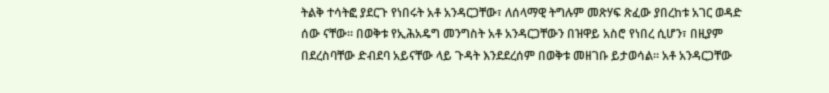ትልቅ ተሳትፎ ያደርጉ የነበሩት አቶ አንዳርጋቸው፣ ለሰላማዊ ትግሉም መጽሃፍ ጽፈው ያበረከቱ አገር ወዳድ ሰው ናቸው። በወቅቱ የኢሕአዴግ መንግስት አቶ አንዳርጋቸውን በዝዋይ አስሮ የነበረ ሲሆን፣ በዚያም በደረስባቸው ድብደባ አይናቸው ላይ ጉዳት እንደደረሰም በወቅቱ መዘገቡ ይታወሳል። አቶ አንዳርጋቸው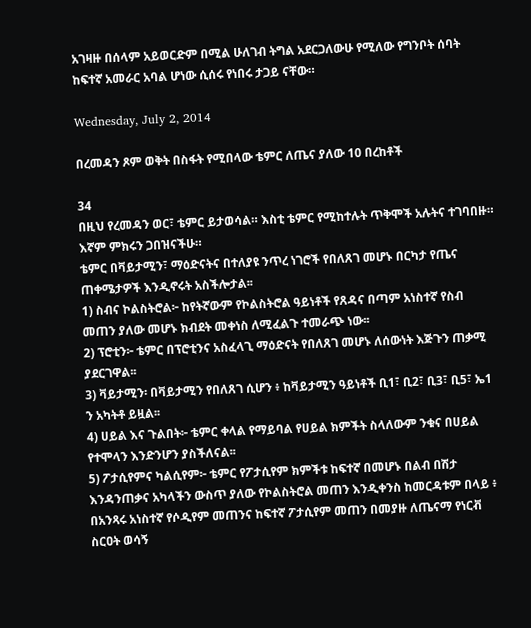አገዛዙ በሰላም አይወርድም በሚል ሁለገብ ትግል አደርጋለውሁ የሚለው የግንቦት ሰባት ከፍተኛ አመራር አባል ሆነው ሲሰሩ የነበሩ ታጋይ ናቸው።

Wednesday, July 2, 2014

በረመዳን ጾም ወቅት በስፋት የሚበላው ቴምር ለጤና ያለው 10 በረከቶች

34
በዚህ የረመዳን ወር፣ ቴምር ይታወሳል። እስቲ ቴምር የሚከተሉት ጥቅሞች አሉትና ተገባበዙ። እኛም ምክሩን ጋበዝናችሁ።
ቴምር በቫይታሚን፣ ማዕድናትና በተለያዩ ንጥረ ነገሮች የበለጸገ መሆኑ በርካታ የጤና ጠቀሜታዎች እንዲኖሩት አስችሎታል፡፡
1) ስብና ኮልስትሮል፦ ከየትኛውም የኮልስትሮል ዓይነቶች የጸዳና በጣም አነስተኛ የስብ መጠን ያለው መሆኑ ክብደት መቀነስ ለሚፈልጉ ተመራጭ ነው፡፡
2) ፕሮቲን፦ ቴምር በፕሮቲንና አስፈላጊ ማዕድናት የበለጸገ መሆኑ ለሰውነት እጅጉን ጠቃሚ ያደርገዋል፡፡
3) ቫይታሚን፡ በቫይታሚን የበለጸገ ሲሆን ፥ ከቫይታሚን ዓይነቶች ቢ1፣ ቢ2፣ ቢ3፣ ቢ5፣ ኤ1 ን አካትቶ ይዟል፡፡
4) ሀይል እና ጉልበት፦ ቴምር ቀላል የማይባል የሀይል ክምችት ስላለውም ንቁና በሀይል የተሞላን እንድንሆን ያስችለናል፡፡
5) ፖታሲየምና ካልሲየም፦ ቴምር የፖታሲየም ክምችቱ ከፍተኛ በመሆኑ በልብ በሽታ እንዳንጠቃና አካላችን ውስጥ ያለው የኮልስትሮል መጠን እንዲቀንስ ከመርዳቱም በላይ ፥ በአንጻሩ አነስተኛ የሶዲየም መጠንና ከፍተኛ ፖታሲየም መጠን በመያዙ ለጤናማ የነርቭ ስርዐት ወሳኝ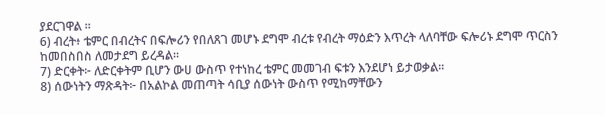ያደርገዋል ፡፡
6) ብረት፥ ቴምር በብረትና በፍሎሪን የበለጸገ መሆኑ ደግሞ ብረቱ የብረት ማዕድን እጥረት ላለባቸው ፍሎሪኑ ደግሞ ጥርስን ከመበስበስ ለመታደግ ይረዳል።
7) ድርቀት፦ ለድርቀትም ቢሆን ውሀ ውስጥ የተነከረ ቴምር መመገብ ፍቱን እንደሆነ ይታወቃል፡፡
8) ሰውነትን ማጽዳት፦ በአልኮል መጠጣት ሳቢያ ሰውነት ውስጥ የሚከማቸውን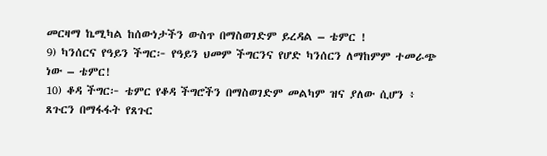መርዛማ ኬሚካል ከሰውነታችን ውስጥ በማስወገድም ይረዳል – ቴምር !
9) ካንሰርና የዓይን ችግር፦ የዓይን ህመም ችግርንና የሆድ ካንሰርን ለማከምም ተመራጭ ነው – ቴምር!
10) ቆዳ ችግር፦ ቴምር የቆዳ ችግሮችን በማስወገድም መልካም ዝና ያለው ሲሆን ፥ ጸጉርን በማፋፋት የጸጉር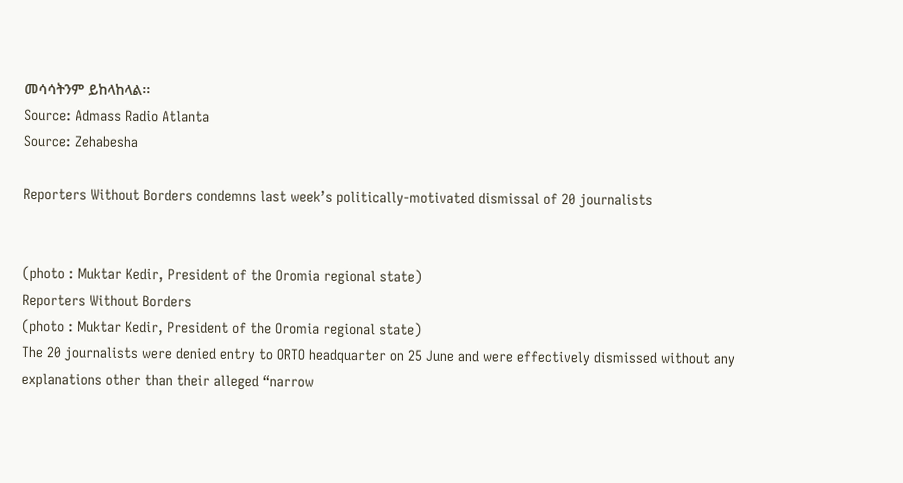መሳሳትንም ይከላከላል፡፡
Source: Admass Radio Atlanta
Source: Zehabesha

Reporters Without Borders condemns last week’s politically-motivated dismissal of 20 journalists


(photo : Muktar Kedir, President of the Oromia regional state)
Reporters Without Borders
(photo : Muktar Kedir, President of the Oromia regional state)
The 20 journalists were denied entry to ORTO headquarter on 25 June and were effectively dismissed without any explanations other than their alleged “narrow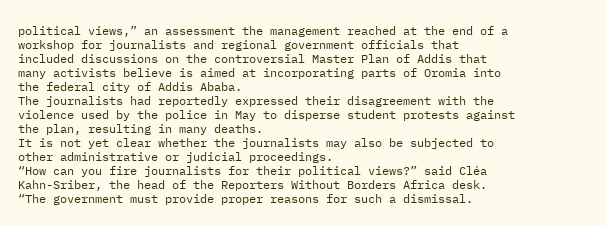political views,” an assessment the management reached at the end of a workshop for journalists and regional government officials that included discussions on the controversial Master Plan of Addis that many activists believe is aimed at incorporating parts of Oromia into the federal city of Addis Ababa.
The journalists had reportedly expressed their disagreement with the violence used by the police in May to disperse student protests against the plan, resulting in many deaths.
It is not yet clear whether the journalists may also be subjected to other administrative or judicial proceedings.
“How can you fire journalists for their political views?” said Cléa Kahn-Sriber, the head of the Reporters Without Borders Africa desk. “The government must provide proper reasons for such a dismissal.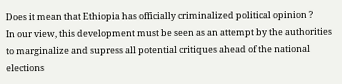Does it mean that Ethiopia has officially criminalized political opinion ?
In our view, this development must be seen as an attempt by the authorities to marginalize and supress all potential critiques ahead of the national elections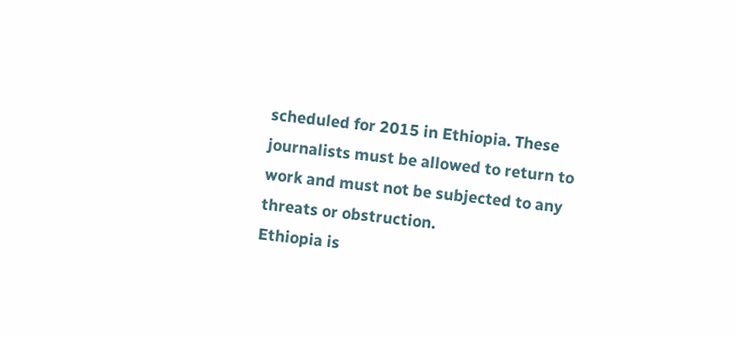scheduled for 2015 in Ethiopia. These journalists must be allowed to return to work and must not be subjected to any threats or obstruction.
Ethiopia is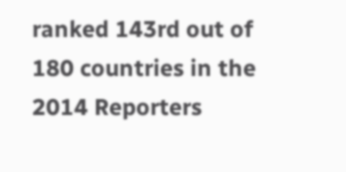ranked 143rd out of 180 countries in the 2014 Reporters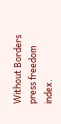Without Borders press freedom index.